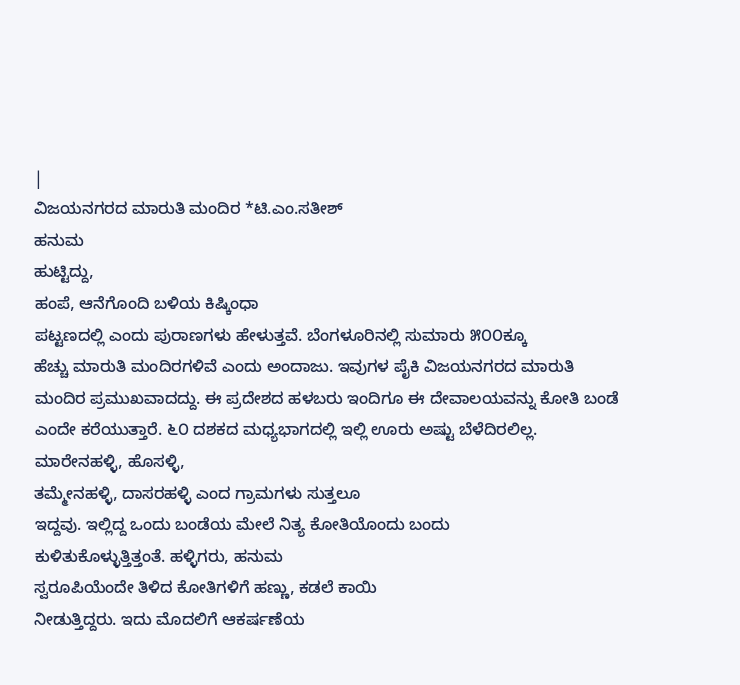|
ವಿಜಯನಗರದ ಮಾರುತಿ ಮಂದಿರ *ಟಿ.ಎಂ.ಸತೀಶ್
ಹನುಮ
ಹುಟ್ಟಿದ್ದು,
ಹಂಪೆ, ಆನೆಗೊಂದಿ ಬಳಿಯ ಕಿಷ್ಕಿಂಧಾ
ಪಟ್ಟಣದಲ್ಲಿ ಎಂದು ಪುರಾಣಗಳು ಹೇಳುತ್ತವೆ. ಬೆಂಗಳೂರಿನಲ್ಲಿ ಸುಮಾರು ೫೦೦ಕ್ಕೂ
ಹೆಚ್ಚು ಮಾರುತಿ ಮಂದಿರಗಳಿವೆ ಎಂದು ಅಂದಾಜು. ಇವುಗಳ ಪೈಕಿ ವಿಜಯನಗರದ ಮಾರುತಿ
ಮಂದಿರ ಪ್ರಮುಖವಾದದ್ದು. ಈ ಪ್ರದೇಶದ ಹಳಬರು ಇಂದಿಗೂ ಈ ದೇವಾಲಯವನ್ನು ಕೋತಿ ಬಂಡೆ
ಎಂದೇ ಕರೆಯುತ್ತಾರೆ. ೬೦ ದಶಕದ ಮಧ್ಯಭಾಗದಲ್ಲಿ ಇಲ್ಲಿ ಊರು ಅಷ್ಟು ಬೆಳೆದಿರಲಿಲ್ಲ.
ಮಾರೇನಹಳ್ಳಿ, ಹೊಸಳ್ಳಿ,
ತಮ್ಮೇನಹಳ್ಳಿ, ದಾಸರಹಳ್ಳಿ ಎಂದ ಗ್ರಾಮಗಳು ಸುತ್ತಲೂ
ಇದ್ದವು. ಇಲ್ಲಿದ್ದ ಒಂದು ಬಂಡೆಯ ಮೇಲೆ ನಿತ್ಯ ಕೋತಿಯೊಂದು ಬಂದು
ಕುಳಿತುಕೊಳ್ಳುತ್ತಿತ್ತಂತೆ. ಹಳ್ಳಿಗರು, ಹನುಮ
ಸ್ವರೂಪಿಯೆಂದೇ ತಿಳಿದ ಕೋತಿಗಳಿಗೆ ಹಣ್ಣು, ಕಡಲೆ ಕಾಯಿ
ನೀಡುತ್ತಿದ್ದರು. ಇದು ಮೊದಲಿಗೆ ಆಕರ್ಷಣೆಯ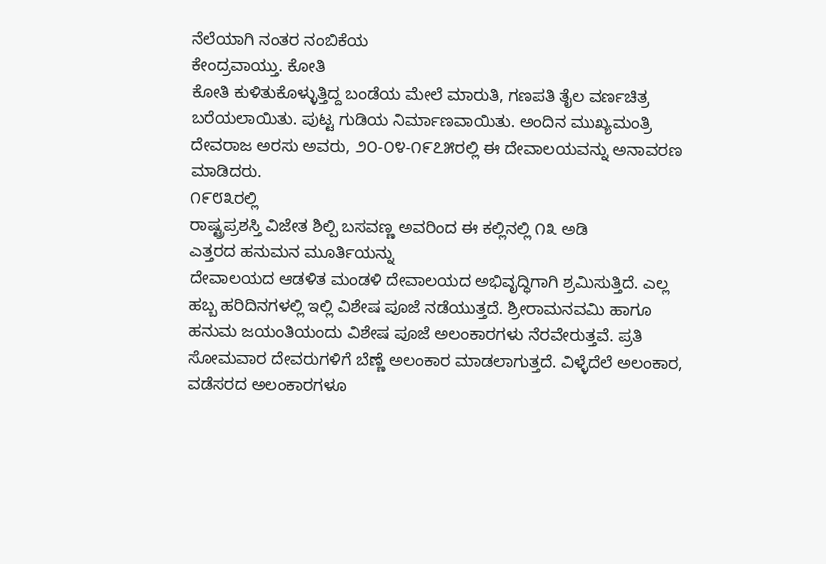ನೆಲೆಯಾಗಿ ನಂತರ ನಂಬಿಕೆಯ
ಕೇಂದ್ರವಾಯ್ತು. ಕೋತಿ
ಕೋತಿ ಕುಳಿತುಕೊಳ್ಳುತ್ತಿದ್ದ ಬಂಡೆಯ ಮೇಲೆ ಮಾರುತಿ, ಗಣಪತಿ ತೈಲ ವರ್ಣಚಿತ್ರ ಬರೆಯಲಾಯಿತು. ಪುಟ್ಟ ಗುಡಿಯ ನಿರ್ಮಾಣವಾಯಿತು. ಅಂದಿನ ಮುಖ್ಯಮಂತ್ರಿ ದೇವರಾಜ ಅರಸು ಅವರು, ೨೦-೦೪-೧೯೭೫ರಲ್ಲಿ ಈ ದೇವಾಲಯವನ್ನು ಅನಾವರಣ ಮಾಡಿದರು.
೧೯೮೩ರಲ್ಲಿ
ರಾಷ್ಟ್ರಪ್ರಶಸ್ತಿ ವಿಜೇತ ಶಿಲ್ಪಿ ಬಸವಣ್ಣ ಅವರಿಂದ ಈ ಕಲ್ಲಿನಲ್ಲಿ ೧೩ ಅಡಿ
ಎತ್ತರದ ಹನುಮನ ಮೂರ್ತಿಯನ್ನು
ದೇವಾಲಯದ ಆಡಳಿತ ಮಂಡಳಿ ದೇವಾಲಯದ ಅಭಿವೃದ್ಧಿಗಾಗಿ ಶ್ರಮಿಸುತ್ತಿದೆ. ಎಲ್ಲ ಹಬ್ಬ ಹರಿದಿನಗಳಲ್ಲಿ ಇಲ್ಲಿ ವಿಶೇಷ ಪೂಜೆ ನಡೆಯುತ್ತದೆ. ಶ್ರೀರಾಮನವಮಿ ಹಾಗೂ ಹನುಮ ಜಯಂತಿಯಂದು ವಿಶೇಷ ಪೂಜೆ ಅಲಂಕಾರಗಳು ನೆರವೇರುತ್ತವೆ. ಪ್ರತಿ ಸೋಮವಾರ ದೇವರುಗಳಿಗೆ ಬೆಣ್ಣೆ ಅಲಂಕಾರ ಮಾಡಲಾಗುತ್ತದೆ. ವಿಳ್ಳೆದೆಲೆ ಅಲಂಕಾರ, ವಡೆಸರದ ಅಲಂಕಾರಗಳೂ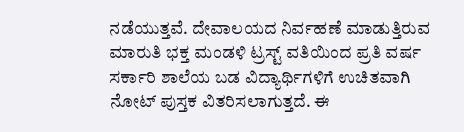ನಡೆಯುತ್ತವೆ. ದೇವಾಲಯದ ನಿರ್ವಹಣೆ ಮಾಡುತ್ತಿರುವ ಮಾರುತಿ ಭಕ್ತ ಮಂಡಳಿ ಟ್ರಸ್ಟ್ ವತಿಯಿಂದ ಪ್ರತಿ ವರ್ಷ ಸರ್ಕಾರಿ ಶಾಲೆಯ ಬಡ ವಿದ್ಯಾರ್ಥಿಗಳಿಗೆ ಉಚಿತವಾಗಿ ನೋಟ್ ಪುಸ್ತಕ ವಿತರಿಸಲಾಗುತ್ತದೆ. ಈ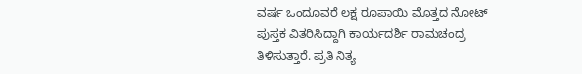ವರ್ಷ ಒಂದೂವರೆ ಲಕ್ಷ ರೂಪಾಯಿ ಮೊತ್ತದ ನೋಟ್ ಪುಸ್ತಕ ವಿತರಿಸಿದ್ದಾಗಿ ಕಾರ್ಯದರ್ಶಿ ರಾಮಚಂದ್ರ ತಿಳಿಸುತ್ತಾರೆ. ಪ್ರತಿ ನಿತ್ಯ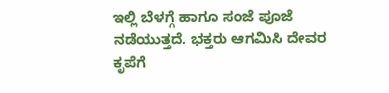ಇಲ್ಲಿ ಬೆಳಗ್ಗೆ ಹಾಗೂ ಸಂಜೆ ಪೂಜೆ ನಡೆಯುತ್ತದೆ. ಭಕ್ತರು ಆಗಮಿಸಿ ದೇವರ ಕೃಪೆಗೆ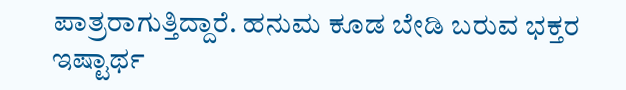ಪಾತ್ರರಾಗುತ್ತಿದ್ದಾರೆ. ಹನುಮ ಕೂಡ ಬೇಡಿ ಬರುವ ಭಕ್ತರ ಇಷ್ಟಾರ್ಥ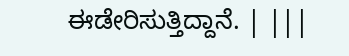ಈಡೇರಿಸುತ್ತಿದ್ದಾನೆ. | |||